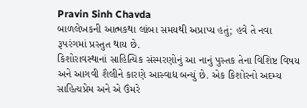Pravin Sinh Chavda
બાળલેખકની આત્મકથા લાંબા સમયથી અપ્રાપ્ય હતું; હવે તે નવા રૂપરંગમાં પ્રસ્તુત થાય છે.
કિશોરાવસ્થાનાં સાહિત્યિક સંસ્મરણોનું આ નાનું પુસ્તક તેના વિશિષ્ટ વિષય અને આગવી શૈલીને કારણે આસ્વાદ્ય બન્યું છે. એક કિશોરનો અદમ્ય સાહિત્યપ્રેમ અને એ ઉંમરે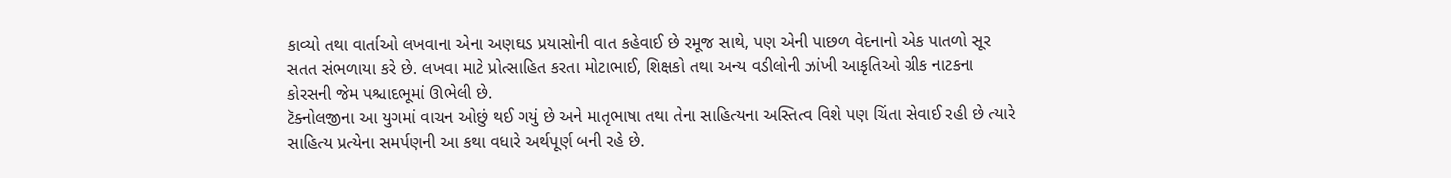કાવ્યો તથા વાર્તાઓ લખવાના એના અણઘડ પ્રયાસોની વાત કહેવાઈ છે રમૂજ સાથે, પણ એની પાછળ વેદનાનો એક પાતળો સૂર સતત સંભળાયા કરે છે. લખવા માટે પ્રોત્સાહિત કરતા મોટાભાઈ, શિક્ષકો તથા અન્ય વડીલોની ઝાંખી આકૃતિઓ ગ્રીક નાટકના કોરસની જેમ પશ્ચાદભૂમાં ઊભેલી છે.
ટૅક્નોલજીના આ યુગમાં વાચન ઓછું થઈ ગયું છે અને માતૃભાષા તથા તેના સાહિત્યના અસ્તિત્વ વિશે પણ ચિંતા સેવાઈ રહી છે ત્યારે સાહિત્ય પ્રત્યેના સમર્પણની આ કથા વધારે અર્થપૂર્ણ બની રહે છે.